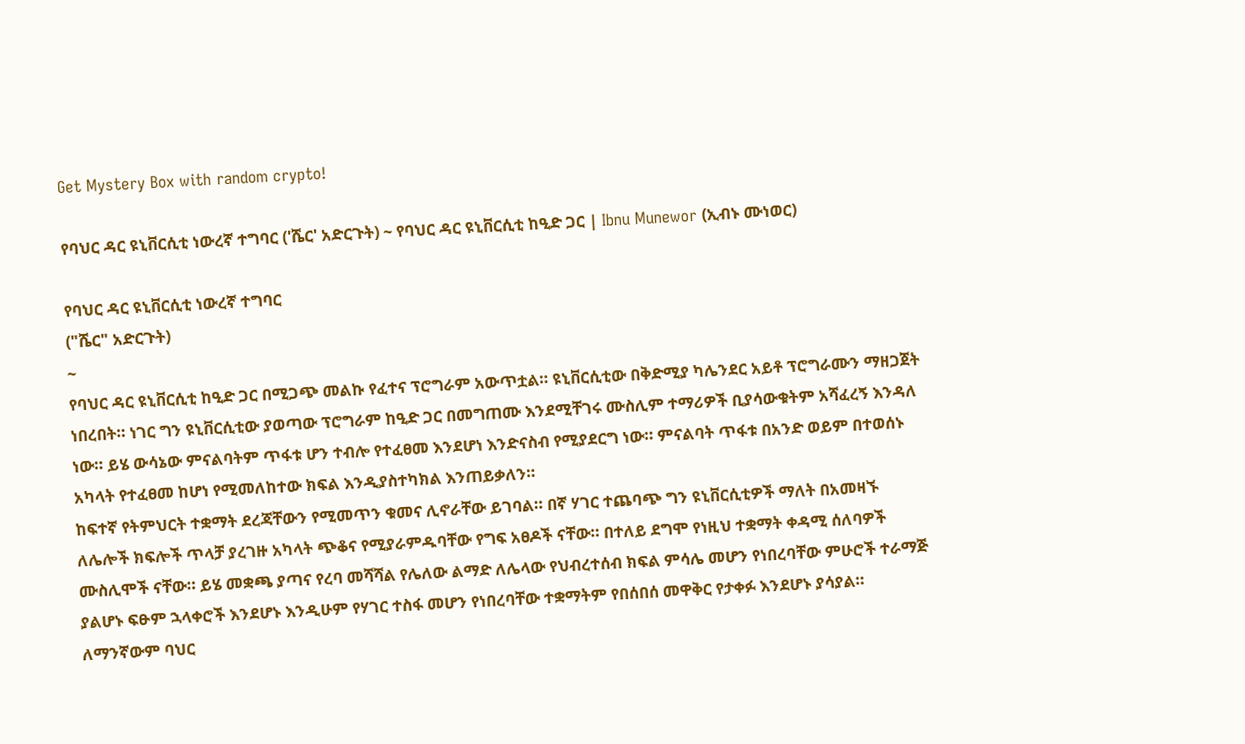Get Mystery Box with random crypto!

የባህር ዳር ዩኒቨርሲቲ ነውረኛ ተግባር ('ሼር' አድርጉት) ~ የባህር ዳር ዩኒቨርሲቲ ከዒድ ጋር | Ibnu Munewor (ኢብኑ ሙነወር)

የባህር ዳር ዩኒቨርሲቲ ነውረኛ ተግባር
("ሼር" አድርጉት)
~
የባህር ዳር ዩኒቨርሲቲ ከዒድ ጋር በሚጋጭ መልኩ የፈተና ፕሮግራም አውጥቷል። ዩኒቨርሲቲው በቅድሚያ ካሌንደር አይቶ ፕሮግራሙን ማዘጋጀት ነበረበት። ነገር ግን ዩኒቨርሲቲው ያወጣው ፕሮግራም ከዒድ ጋር በመግጠሙ እንደሚቸገሩ ሙስሊም ተማሪዎች ቢያሳውቁትም አሻፈረኝ እንዳለ ነው። ይሄ ውሳኔው ምናልባትም ጥፋቱ ሆን ተብሎ የተፈፀመ እንደሆነ እንድናስብ የሚያደርግ ነው። ምናልባት ጥፋቱ በአንድ ወይም በተወሰኑ አካላት የተፈፀመ ከሆነ የሚመለከተው ክፍል እንዲያስተካክል እንጠይቃለን።
ከፍተኛ የትምህርት ተቋማት ደረጃቸውን የሚመጥን ቁመና ሊኖራቸው ይገባል። በኛ ሃገር ተጨባጭ ግን ዩኒቨርሲቲዎች ማለት በአመዛኙ ለሌሎች ክፍሎች ጥላቻ ያረገዙ አካላት ጭቆና የሚያራምዱባቸው የግፍ አፀዶች ናቸው። በተለይ ደግሞ የነዚህ ተቋማት ቀዳሚ ሰለባዎች ሙስሊሞች ናቸው። ይሄ መቋጫ ያጣና የረባ መሻሻል የሌለው ልማድ ለሌላው የህብረተሰብ ክፍል ምሳሌ መሆን የነበረባቸው ምሁሮች ተራማጅ ያልሆኑ ፍፁም ኋላቀሮች እንደሆኑ እንዲሁም የሃገር ተስፋ መሆን የነበረባቸው ተቋማትም የበሰበሰ መዋቅር የታቀፉ እንደሆኑ ያሳያል።
ለማንኛውም ባህር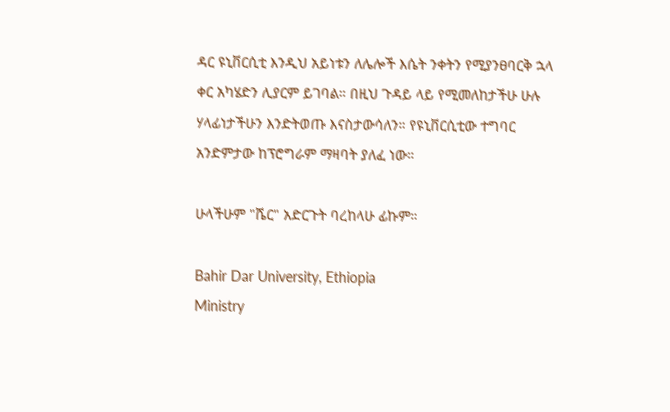ዳር ዩኒቨርሲቲ እንዲህ አይነቱን ለሌሎች እሴት ንቀትን የሚያንፀባርቅ ኋላ ቀር አካሄድን ሊያርም ይገባል። በዚህ ጉዳይ ላይ የሚመለከታችሁ ሁሉ ሃላፊነታችሁን እንድትወጡ እናስታውሳለን። የዩኒቨርሲቲው ተግባር አንድምታው ከፕሮግራም ማዛባት ያለፈ ነው።

ሁላችሁም "ሼር" አድርጉት ባረከላሁ ፊኩም።

Bahir Dar University, Ethiopia
Ministry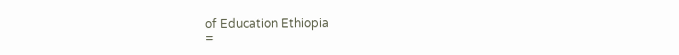of Education Ethiopia
=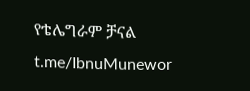የቴሌግራም ቻናል
t.me/IbnuMunewor